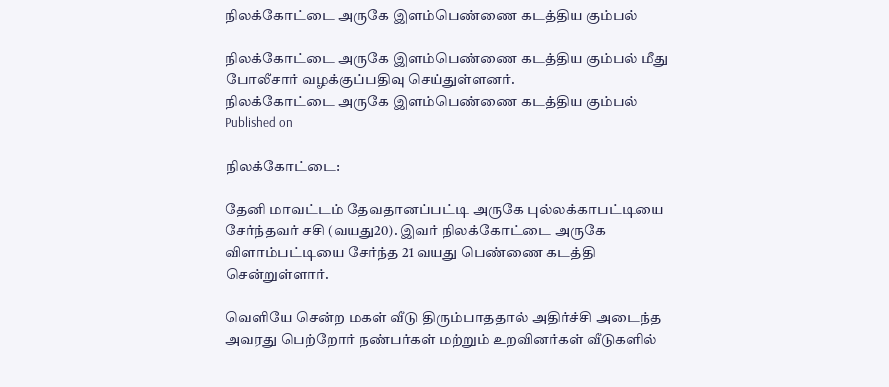நிலக்கோட்டை அருகே இளம்பெண்ணை கடத்திய கும்பல்

நிலக்கோட்டை அருகே இளம்பெண்ணை கடத்திய கும்பல் மீது போலீசார் வழக்குப்பதிவு செய்துள்ளனர்.
நிலக்கோட்டை அருகே இளம்பெண்ணை கடத்திய கும்பல்
Published on

நிலக்கோட்டை:

தேனி மாவட்டம் தேவதானப்பட்டி அருகே புல்லக்காபட்டியை சேர்ந்தவர் சசி (வயது20). இவர் நிலக்கோட்டை அருகே விளாம்பட்டியை சேர்ந்த 21 வயது பெண்ணை கடத்தி சென்றுள்ளார்.

வெளியே சென்ற மகள் வீடு திரும்பாததால் அதிர்ச்சி அடைந்த அவரது பெற்றோர் நண்பர்கள் மற்றும் உறவினர்கள் வீடுகளில்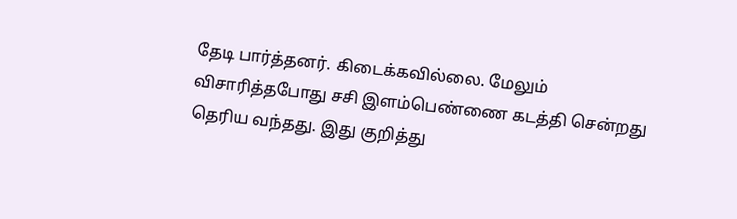தேடி பார்த்தனர். கிடைக்கவில்லை. மேலும் விசாரித்தபோது சசி இளம்பெண்ணை கடத்தி சென்றது தெரிய வந்தது. இது குறித்து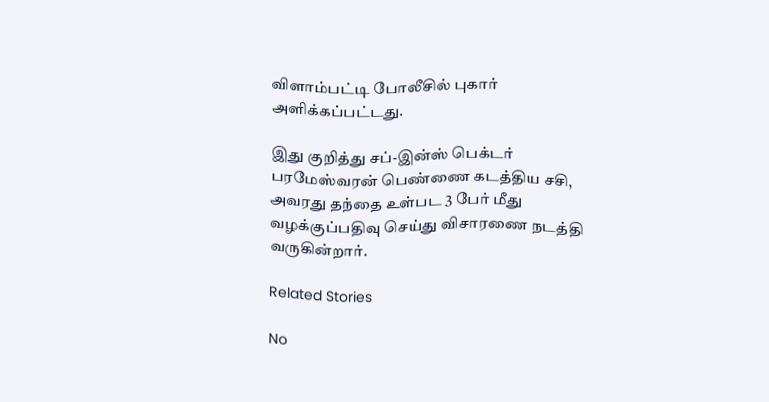விளாம்பட்டி போலீசில் புகார் அளிக்கப்பட்டது.

இது குறித்து சப்-இன்ஸ் பெக்டர் பரமேஸ்வரன் பெண்ணை கடத்திய சசி, அவரது தந்தை உள்பட 3 பேர் மீது வழக்குப்பதிவு செய்து விசாரணை நடத்தி வருகின்றார்.

Related Stories

No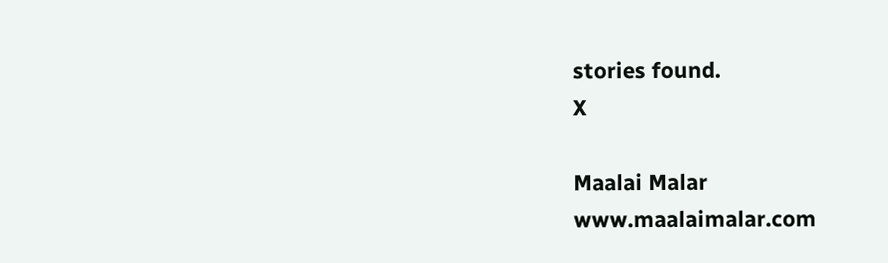stories found.
X

Maalai Malar
www.maalaimalar.com